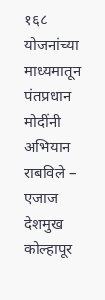१६८ योजनांच्या माध्यमातून पंतप्रधान मोदींनी अभियान राबविले – एजाज देशमुख कोल्हापूर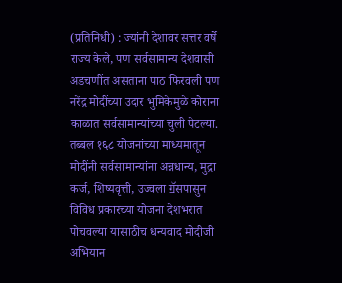(प्रतिनिधी) : ज्यांनी देशावर सत्तर वर्षे राज्य केले, पण सर्वसामान्य देशवासी अडचणींत असताना पाठ फिरवली पण नरेंद्र मोदींच्या उदार भुमिकेमुळे कोराना काळात सर्वसामान्यांच्या चुली पेटल्या. तब्बल १६८ योजनांच्या माध्यमातून मोदींनी सर्वसामान्यांना अन्नधान्य, मुद्रा कर्ज, शिष्यवृत्ती, उज्वला ॻॅसपासुन विविध प्रकारच्या योजना देशभरात पोचवल्या यासाठीच धन्यवाद मोदीजी अभियान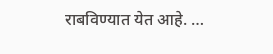राबविण्यात येत आहे. …